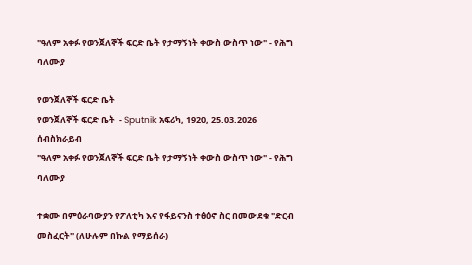"ዓለም አቀፉ የወንጀለኞች ፍርድ ቤት የታማኝነት ቀውስ ውስጥ ነው" - የሕግ ባለሙያ

የወንጀለኞች ፍርድ ቤት
የወንጀለኞች ፍርድ ቤት  - Sputnik አፍሪካ, 1920, 25.03.2026
ሰብስክራይብ
"ዓለም አቀፉ የወንጀለኞች ፍርድ ቤት የታማኝነት ቀውስ ውስጥ ነው" - የሕግ ባለሙያ

ተቋሙ በምዕራባውያን የፖለቲካ እና የፋይናንስ ተፅዕኖ ስር በመውደቁ "ድርብ መስፈርት" (ለሁሉም በኩል የማይሰራ)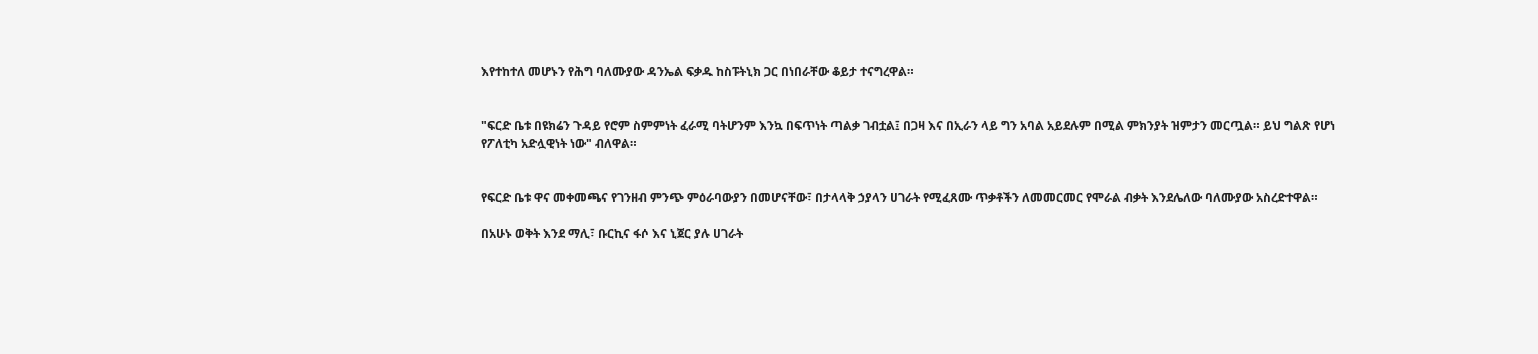እየተከተለ መሆኑን የሕግ ባለሙያው ዳንኤል ፍቃዱ ከስፑትኒክ ጋር በነበራቸው ቆይታ ተናግረዋል።


"ፍርድ ቤቱ በዩክሬን ጉዳይ የሮም ስምምነት ፈራሚ ባትሆንም እንኳ በፍጥነት ጣልቃ ገብቷል፤ በጋዛ እና በኢራን ላይ ግን አባል አይደሉም በሚል ምክንያት ዝምታን መርጧል። ይህ ግልጽ የሆነ የፖለቲካ አድሏዊነት ነው" ብለዋል።


የፍርድ ቤቱ ዋና መቀመጫና የገንዘብ ምንጭ ምዕራባውያን በመሆናቸው፣ በታላላቅ ኃያላን ሀገራት የሚፈጸሙ ጥቃቶችን ለመመርመር የሞራል ብቃት እንደሌለው ባለሙያው አስረድተዋል።

በአሁኑ ወቅት እንደ ማሊ፣ ቡርኪና ፋሶ እና ኒጀር ያሉ ሀገራት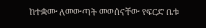ከተቋሙ ለመውጣት መወሰናቸው የፍርድ ቤቱ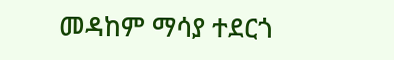መዳከም ማሳያ ተደርጎ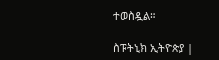ተወስዷል።

ስፑትኒክ ኢትዮጵያ |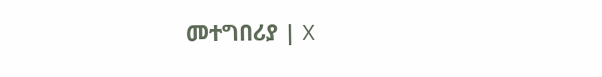መተግበሪያ | X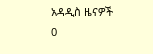አዳዲስ ዜናዎች
0